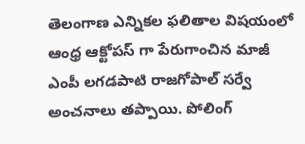తెలంగాణ ఎన్నికల ఫలితాల విషయంలో ఆంధ్ర ఆక్టోపస్ గా పేరుగాంచిన మాజీ ఎంపీ లగడపాటి రాజగోపాల్ సర్వే అంచనాలు తప్పాయి. పోలింగ్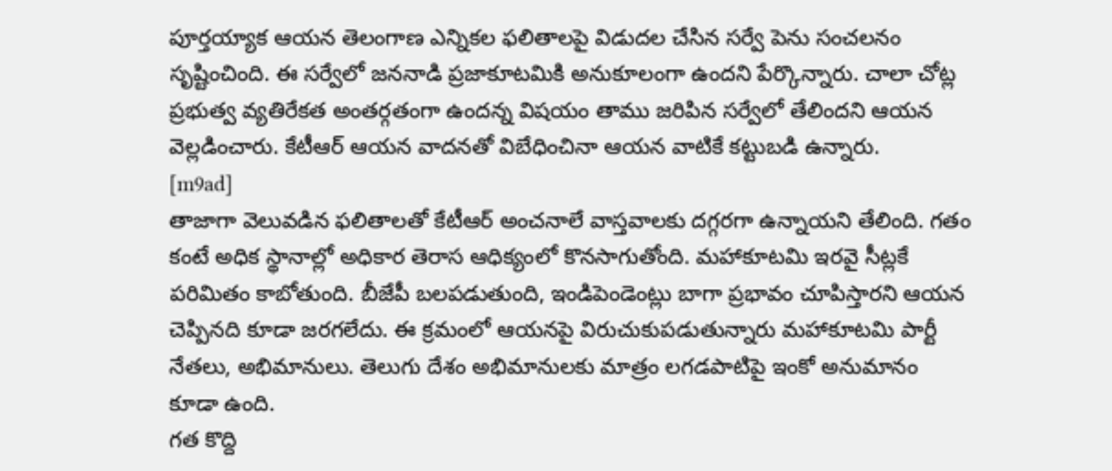పూర్తయ్యాక ఆయన తెలంగాణ ఎన్నికల ఫలితాలపై విడుదల చేసిన సర్వే పెను సంచలనం సృష్టించింది. ఈ సర్వేలో జననాడి ప్రజాకూటమికి అనుకూలంగా ఉందని పేర్కొన్నారు. చాలా చోట్ల ప్రభుత్వ వ్యతిరేకత అంతర్గతంగా ఉందన్న విషయం తాము జరిపిన సర్వేలో తేలిందని ఆయన వెల్లడించారు. కేటీఆర్ ఆయన వాదనతో విబేధించినా ఆయన వాటికే కట్టుబడి ఉన్నారు.
[m9ad]
తాజాగా వెలువడిన ఫలితాలతో కేటీఆర్ అంచనాలే వాస్తవాలకు దగ్గరగా ఉన్నాయని తేలింది. గతం కంటే అధిక స్థానాల్లో అధికార తెరాస ఆధిక్యంలో కొనసాగుతోంది. మహాకూటమి ఇరవై సీట్లకే పరిమితం కాబోతుంది. బీజేపీ బలపడుతుంది, ఇండిపెండెంట్లు బాగా ప్రభావం చూపిస్తారని ఆయన చెప్పినది కూడా జరగలేదు. ఈ క్రమంలో ఆయనపై విరుచుకుపడుతున్నారు మహాకూటమి పార్టీ నేతలు, అభిమానులు. తెలుగు దేశం అభిమానులకు మాత్రం లగడపాటిపై ఇంకో అనుమానం కూడా ఉంది.
గత కొద్ది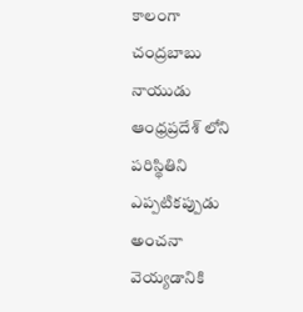కాలంగా చంద్రబాబు నాయుడు ఆంధ్రప్రదేశ్ లోని పరిస్థితిని ఎప్పటికప్పుడు అంచనా వెయ్యడానికి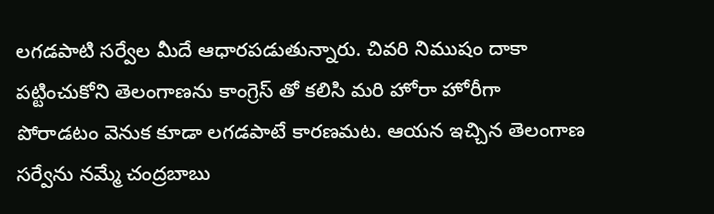లగడపాటి సర్వేల మీదే ఆధారపడుతున్నారు. చివరి నిముషం దాకా పట్టించుకోని తెలంగాణను కాంగ్రెస్ తో కలిసి మరి హోరా హోరీగా పోరాడటం వెనుక కూడా లగడపాటే కారణమట. ఆయన ఇచ్చిన తెలంగాణ సర్వేను నమ్మే చంద్రబాబు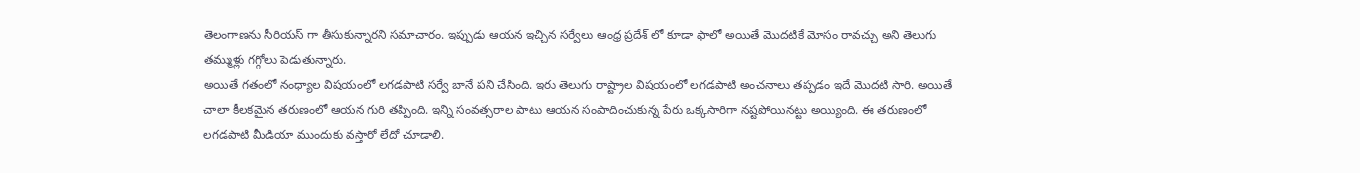తెలంగాణను సీరియస్ గా తీసుకున్నారని సమాచారం. ఇప్పుడు ఆయన ఇచ్చిన సర్వేలు ఆంధ్ర ప్రదేశ్ లో కూడా ఫాలో అయితే మొదటికే మోసం రావచ్చు అని తెలుగు తమ్ముళ్లు గగ్గోలు పెడుతున్నారు.
అయితే గతంలో నంధ్యాల విషయంలో లగడపాటి సర్వే బానే పని చేసింది. ఇరు తెలుగు రాష్ట్రాల విషయంలో లగడపాటి అంచనాలు తప్పడం ఇదే మొదటి సారి. అయితే చాలా కీలకమైన తరుణంలో ఆయన గురి తప్పింది. ఇన్ని సంవత్సరాల పాటు ఆయన సంపాదించుకున్న పేరు ఒక్కసారిగా నష్టపోయినట్టు అయ్యింది. ఈ తరుణంలో లగడపాటి మీడియా ముందుకు వస్తారో లేదో చూడాలి.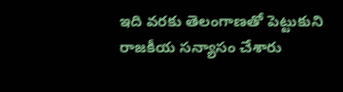ఇది వరకు తెలంగాణతో పెట్టుకుని రాజకీయ సన్యాసం చేశారు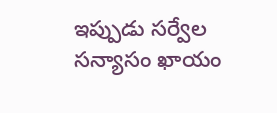ఇప్పుడు సర్వేల సన్యాసం ఖాయం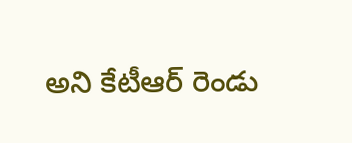అని కేటీఆర్ రెండు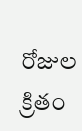రోజుల క్రితం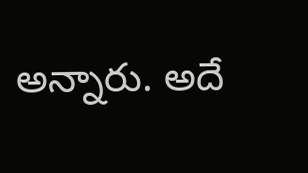అన్నారు. అదే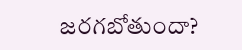జరగబోతుందా?